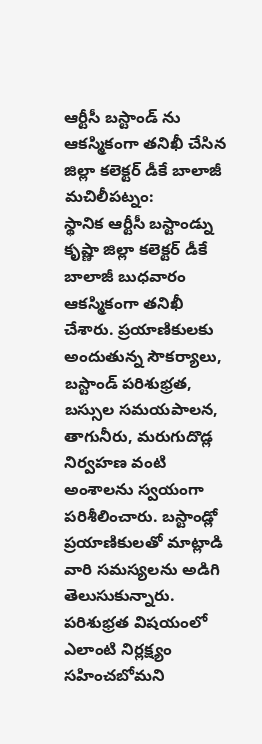ఆర్టీసీ బస్టాండ్ ను ఆకస్మికంగా తనిఖీ చేసిన జిల్లా కలెక్టర్ డీకే బాలాజీ
మచిలీపట్నం:
స్థానిక ఆర్టీసీ బస్టాండ్ను కృష్ణా జిల్లా కలెక్టర్ డీకే బాలాజీ బుధవారం ఆకస్మికంగా తనిఖీ చేశారు. ప్రయాణికులకు అందుతున్న సౌకర్యాలు, బస్టాండ్ పరిశుభ్రత, బస్సుల సమయపాలన, తాగునీరు, మరుగుదొడ్ల నిర్వహణ వంటి అంశాలను స్వయంగా పరిశీలించారు. బస్టాండ్లో ప్రయాణికులతో మాట్లాడి వారి సమస్యలను అడిగి తెలుసుకున్నారు. పరిశుభ్రత విషయంలో ఎలాంటి నిర్లక్ష్యం సహించబోమని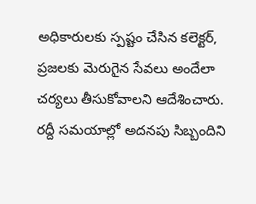అధికారులకు స్పష్టం చేసిన కలెక్టర్, ప్రజలకు మెరుగైన సేవలు అందేలా చర్యలు తీసుకోవాలని ఆదేశించారు. రద్దీ సమయాల్లో అదనపు సిబ్బందిని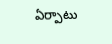ఏర్పాటు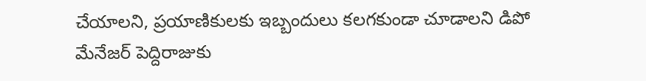చేయాలని, ప్రయాణికులకు ఇబ్బందులు కలగకుండా చూడాలని డిపో మేనేజర్ పెద్దిరాజుకు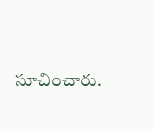సూచించారు.